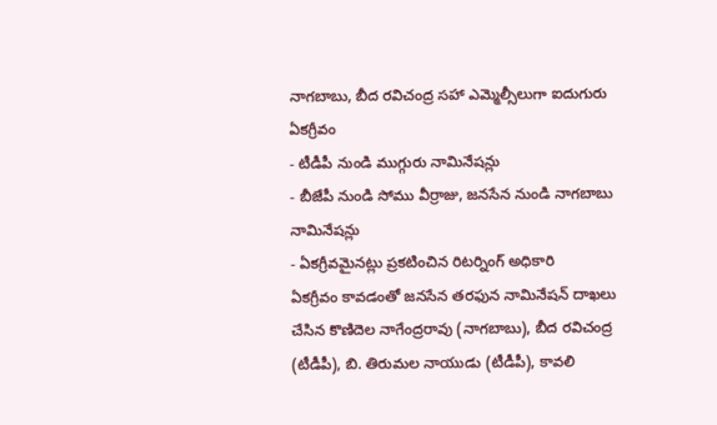నాగబాబు, బీద రవిచంద్ర సహా ఎమ్మెల్సీలుగా ఐదుగురు ఏకగ్రీవం
- టీడీపీ నుండి ముగ్గురు నామినేషన్లు
- బీజేపీ నుండి సోము వీర్రాజు, జనసేన నుండి నాగబాబు నామినేషన్లు
- ఏకగ్రీవమైనట్లు ప్రకటించిన రిటర్నింగ్ అధికారి
ఏకగ్రీవం కావడంతో జనసేన తరఫున నామినేషన్ దాఖలు చేసిన కొణిదెల నాగేంద్రరావు (నాగబాబు), బీద రవిచంద్ర (టీడీపీ), బి. తిరుమల నాయుడు (టీడీపీ), కావలి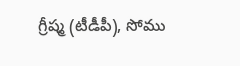గ్రీష్మ (టీడీపీ), సోము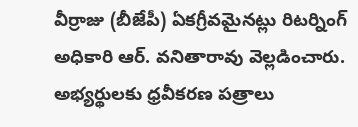వీర్రాజు (బీజేపీ) ఏకగ్రీవమైనట్లు రిటర్నింగ్ అధికారి ఆర్. వనితారావు వెల్లడించారు. అభ్యర్థులకు ధ్రవీకరణ పత్రాలు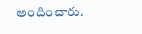అందించారు.